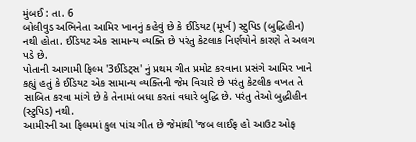મુંબઈ : તા. 6
બોલીવુડ અભિનેતા આમિર ખાનનું કહેવું છે કે ઈડિયટ (મૂર્ખ) સ્ટુપિડ (બુદ્ધિહીન) નથી હોતા. ઈડિયટ એક સામાન્ય વ્યક્તિ છે પરંતુ કેટલાક નિર્ણયોને કારણે તે અલગ પડે છે.
પોતાની આગામી ફિલ્મ '3ઈડિટ્સ' નું પ્રથમ ગીત પ્રમોટ કરવાના પ્રસંગે આમિર ખાને કહ્યું હતું કે ઈડિયટ એક સામાન્ય વ્યક્તિની જેમ વિચારે છે પરંતુ કેટલીક વખત તે સાબિત કરવા માંગે છે કે તેનામાં બધા કરતાં વધારે બુદ્ધિ છે. પરંતુ તેઓ બુદ્ધીહીન (સ્ટુપિડ) નથી.
આમીરની આ ફિલ્મમાં કુલ પાંચ ગીત છે જેમાંથી 'જબ લાઈફ હો આઉટ ઓફ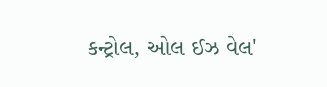કન્ટ્રોલ, ઓલ ઈઝ વેલ'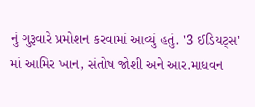નું ગુરૂવારે પ્રમોશન કરવામાં આવ્યું હતું. '3 ઈડિયટ્સ' માં આમિર ખાન, સંતોષ જોશી અને આર.માધવન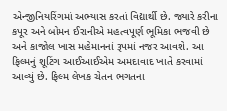એન્જીનિયરિંગમાં અભ્યાસ કરતાં વિદ્યાર્થી છે. જ્યારે કરીના કપૂર અને બોમન ઈરાનીએ મહત્વપૂર્ણ ભૂમિકા ભજવી છે અને કાજોલ ખાસ મહેમાનનાં રૂપમાં નજર આવશે. આ ફિલ્મનું શૂટિંગ આઈઆઈએમ અમદાવાદ ખાતે કરવામાં આવ્યું છે. ફિલ્મ લેખક ચેતન ભગતના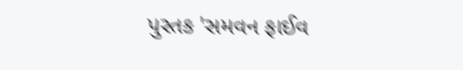પુસ્તક 'સમવન ફાઈવ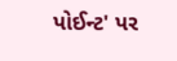પોઈન્ટ' પર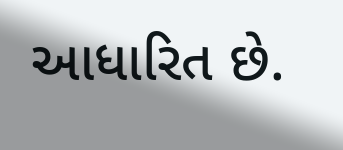આધારિત છે.